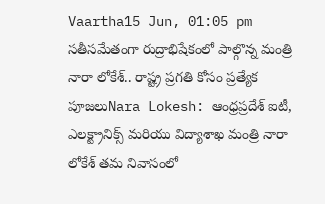Vaartha15 Jun, 01:05 pm
సతీసమేతంగా రుద్రాభిషేకంలో పాల్గొన్న మంత్రి నారా లోకేశ్.. రాష్ట్ర ప్రగతి కోసం ప్రత్యేక పూజలుNara Lokesh: ఆంధ్రప్రదేశ్ ఐటీ, ఎలక్ట్రానిక్స్ మరియు విద్యాశాఖ మంత్రి నారా లోకేశ్ తమ నివాసంలో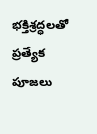భక్తిశ్రద్ధలతో ప్రత్యేక పూజలు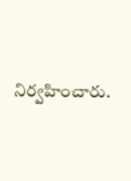నిర్వహించారు.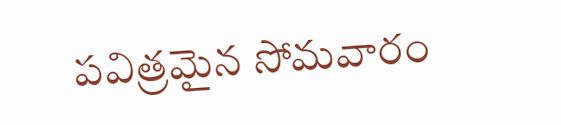పవిత్రమైన సోమవారం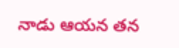నాడు ఆయన తన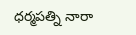ధర్మపత్ని నారా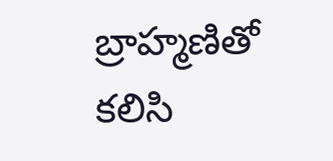బ్రాహ్మణితో కలిసి